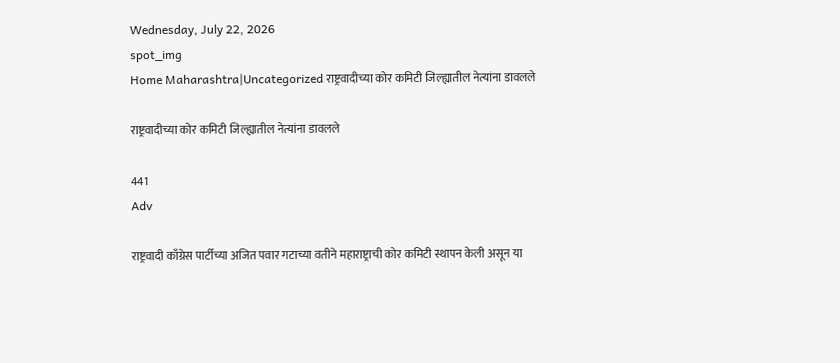Wednesday, July 22, 2026
spot_img
Home Maharashtra|Uncategorized राष्ट्रवादीच्या कोर कमिटी जिल्ह्यातील नेत्यांना डावलले

राष्ट्रवादीच्या कोर कमिटी जिल्ह्यातील नेत्यांना डावलले

441
Adv

राष्ट्रवादी काँग्रेस पार्टीच्या अजित पवार गटाच्या वतीने महाराष्ट्राची कोर कमिटी स्थापन केली असून या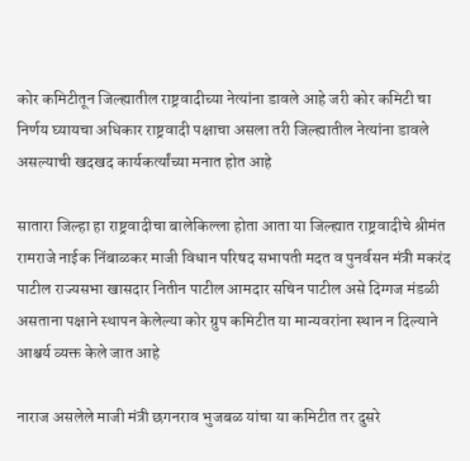कोर कमिटीतून जिल्ह्यातील राष्ट्रवादीच्या नेत्यांना डावले आहे जरी कोर कमिटी चा निर्णय घ्यायचा अधिकार राष्ट्रवादी पक्षाचा असला तरी जिल्ह्यातील नेत्यांना डावले असल्याची खदखद कार्यकर्त्यांच्या मनात होत आहे

सातारा जिल्हा हा राष्ट्रवादीचा बालेकिल्ला होता आता या जिल्ह्यात राष्ट्रवादीचे श्रीमंत रामराजे नाईक निंबाळकर माजी विधान परिषद सभापती मदत व पुनर्वसन मंत्री मकरंद पाटील राज्यसभा खासदार नितीन पाटील आमदार सचिन पाटील असे दिग्गज मंडळी असताना पक्षाने स्थापन केलेल्या कोर ग्रुप कमिटीत या मान्यवरांना स्थान न दिल्याने आश्चर्य व्यक्त केले जात आहे

नाराज असलेले माजी मंत्री छगनराव भुजबळ यांचा या कमिटीत तर दुसरे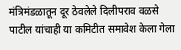मंत्रिमंडळातून दूर ठेवलेले दिलीपराव वळसे पाटील यांचाही या कमिटीत समावेश केला गेला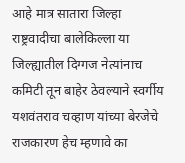आहे मात्र सातारा जिल्हा राष्ट्रवादीचा बालेकिल्ला या जिल्ह्यातील दिग्गज नेत्यांनाच कमिटी तून बाहेर ठेवल्याने स्वर्गीय यशवंतराव चव्हाण यांच्या बेरजेचे राजकारण हेच म्हणावे का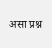असा प्रश्न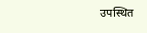उपस्थित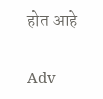होत आहे

Adv